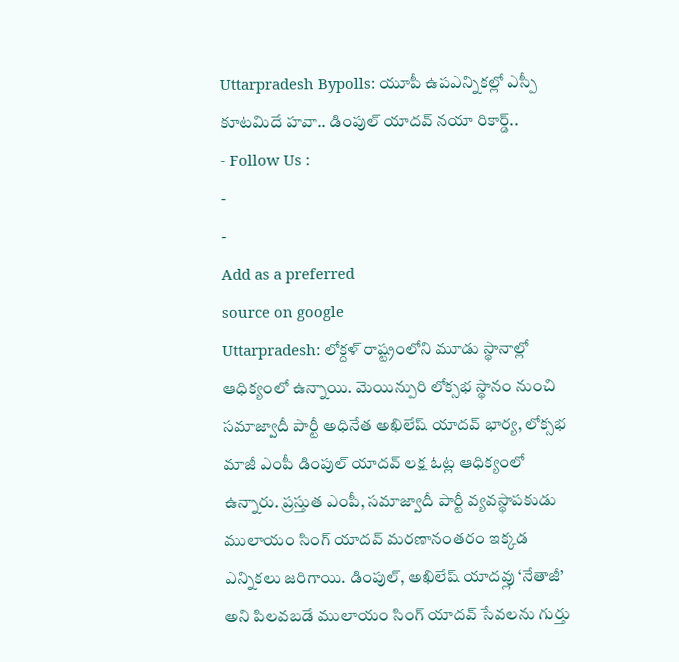Uttarpradesh Bypolls: యూపీ ఉపఎన్నికల్లో ఎస్పీ కూటమిదే హవా.. డింపుల్ యాదవ్ నయా రికార్డ్..
- Follow Us :
-
-
Add as a preferred
source on google
Uttarpradesh: లోక్దళ్ రాష్ట్రంలోని మూడు స్థానాల్లో ఆధిక్యంలో ఉన్నాయి. మెయిన్పురి లోక్సభ స్థానం నుంచి సమాజ్వాదీ పార్టీ అధినేత అఖిలేష్ యాదవ్ భార్య, లోక్సభ మాజీ ఎంపీ డింపుల్ యాదవ్ లక్ష ఓట్ల ఆధిక్యంలో ఉన్నారు. ప్రస్తుత ఎంపీ, సమాజ్వాదీ పార్టీ వ్యవస్థాపకుడు ములాయం సింగ్ యాదవ్ మరణానంతరం ఇక్కడ ఎన్నికలు జరిగాయి. డింపుల్, అఖిలేష్ యాదవ్లు ‘నేతాజీ’ అని పిలవబడే ములాయం సింగ్ యాదవ్ సేవలను గుర్తు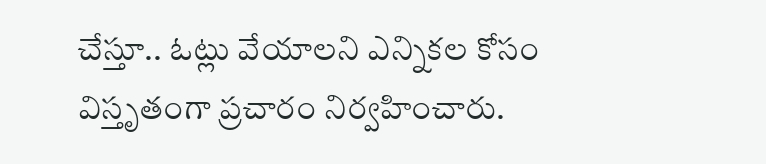చేస్తూ.. ఓట్లు వేయాలని ఎన్నికల కోసం విస్తృతంగా ప్రచారం నిర్వహించారు.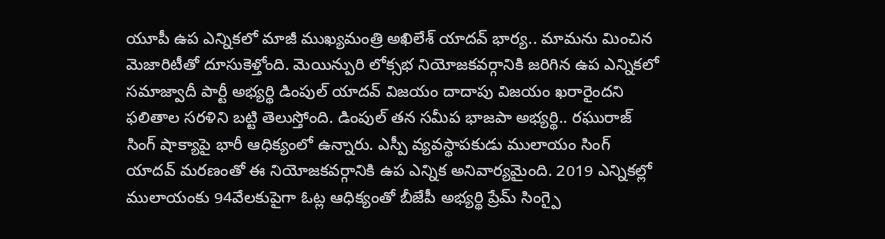యూపీ ఉప ఎన్నికలో మాజీ ముఖ్యమంత్రి అఖిలేశ్ యాదవ్ భార్య.. మామను మించిన మెజారిటీతో దూసుకెళ్తోంది. మెయిన్పురి లోక్సభ నియోజకవర్గానికి జరిగిన ఉప ఎన్నికలో సమాజ్వాదీ పార్టీ అభ్యర్థి డింపుల్ యాదవ్ విజయం దాదాపు విజయం ఖరారైందని ఫలితాల సరళిని బట్టి తెలుస్తోంది. డింపుల్ తన సమీప భాజపా అభ్యర్థి.. రఘురాజ్ సింగ్ షాక్యాపై భారీ ఆధిక్యంలో ఉన్నారు. ఎస్పీ వ్యవస్థాపకుడు ములాయం సింగ్ యాదవ్ మరణంతో ఈ నియోజకవర్గానికి ఉప ఎన్నిక అనివార్యమైంది. 2019 ఎన్నికల్లో ములాయంకు 94వేలకుపైగా ఓట్ల ఆధిక్యంతో బీజేపీ అభ్యర్థి ప్రేమ్ సింగ్పై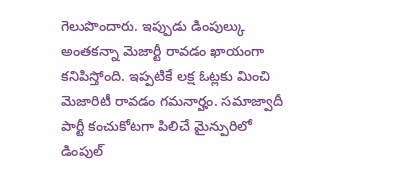గెలుపొందారు. ఇప్పుడు డింపుల్కు అంతకన్నా మెజార్టీ రావడం ఖాయంగా కనిపిస్తోంది. ఇప్పటికే లక్ష ఓట్లకు మించి మెజారిటీ రావడం గమనార్హం. సమాజ్వాదీ పార్టీ కంచుకోటగా పిలిచే మైన్పురిలో డింపుల్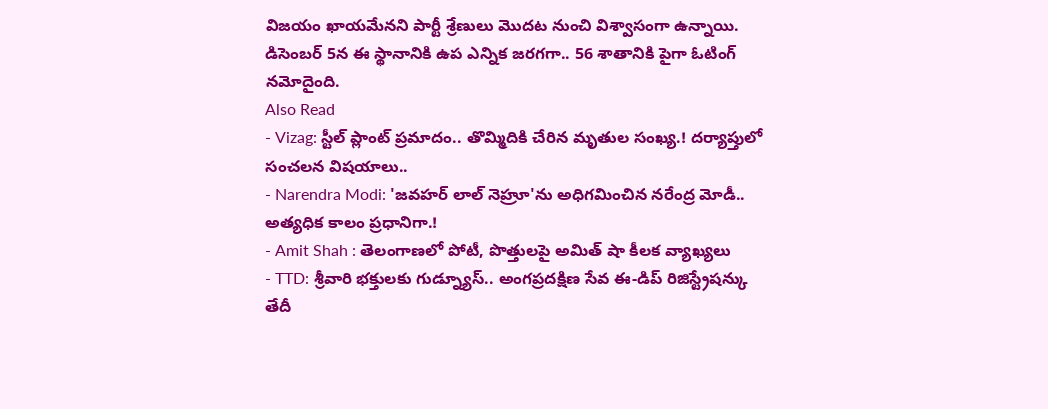విజయం ఖాయమేనని పార్టీ శ్రేణులు మొదట నుంచి విశ్వాసంగా ఉన్నాయి. డిసెంబర్ 5న ఈ స్థానానికి ఉప ఎన్నిక జరగగా.. 56 శాతానికి పైగా ఓటింగ్ నమోదైంది.
Also Read
- Vizag: స్టీల్ ప్లాంట్ ప్రమాదం.. తొమ్మిదికి చేరిన మృతుల సంఖ్య.! దర్యాప్తులో సంచలన విషయాలు..
- Narendra Modi: 'జవహర్ లాల్ నెహ్రూ'ను అధిగమించిన నరేంద్ర మోడీ.. అత్యధిక కాలం ప్రధానిగా.!
- Amit Shah : తెలంగాణలో పోటీ, పొత్తులపై అమిత్ షా కీలక వ్యాఖ్యలు
- TTD: శ్రీవారి భక్తులకు గుడ్న్యూస్.. అంగప్రదక్షిణ సేవ ఈ-డిప్ రిజిస్ట్రేషన్కు తేదీ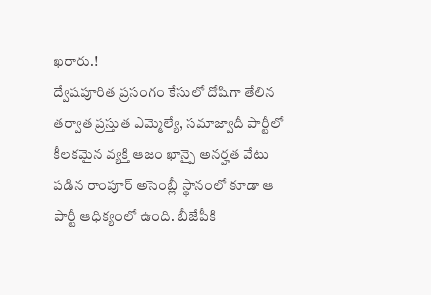ఖరారు.!
ద్వేషపూరిత ప్రసంగం కేసులో దోషిగా తేలిన తర్వాత ప్రస్తుత ఎమ్మెల్యే, సమాజ్వాదీ పార్టీలో కీలకమైన వ్యక్తి ఆజం ఖాన్పై అనర్హత వేటు పడిన రాంపూర్ అసెంబ్లీ స్థానంలో కూడా ఆ పార్టీ ఆధిక్యంలో ఉంది. బీజేపీకి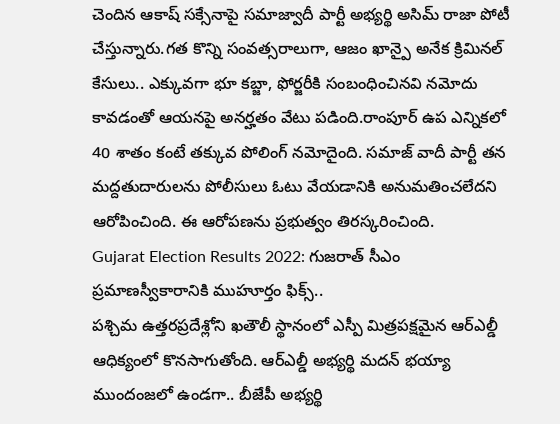చెందిన ఆకాష్ సక్సేనాపై సమాజ్వాదీ పార్టీ అభ్యర్థి అసిమ్ రాజా పోటీ చేస్తున్నారు.గత కొన్ని సంవత్సరాలుగా, ఆజం ఖాన్పై అనేక క్రిమినల్ కేసులు.. ఎక్కువగా భూ కబ్జా, ఫోర్జరీకి సంబంధించినవి నమోదు కావడంతో ఆయనపై అనర్హతం వేటు పడింది.రాంపూర్ ఉప ఎన్నికలో 40 శాతం కంటే తక్కువ పోలింగ్ నమోదైంది. సమాజ్ వాదీ పార్టీ తన మద్దతుదారులను పోలీసులు ఓటు వేయడానికి అనుమతించలేదని ఆరోపించింది. ఈ ఆరోపణను ప్రభుత్వం తిరస్కరించింది.
Gujarat Election Results 2022: గుజరాత్ సీఎం ప్రమాణస్వీకారానికి ముహూర్తం ఫిక్స్..
పశ్చిమ ఉత్తరప్రదేశ్లోని ఖతౌలీ స్థానంలో ఎస్పీ మిత్రపక్షమైన ఆర్ఎల్డీ ఆధిక్యంలో కొనసాగుతోంది. ఆర్ఎల్డీ అభ్యర్థి మదన్ భయ్యా ముందంజలో ఉండగా.. బీజేపీ అభ్యర్థి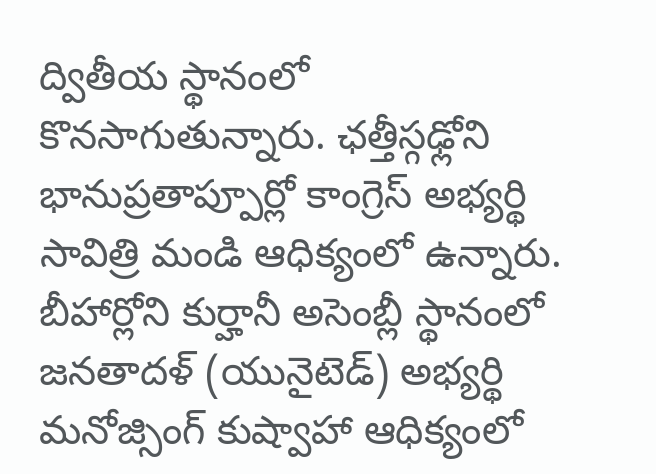ద్వితీయ స్థానంలో కొనసాగుతున్నారు. ఛత్తీస్గఢ్లోని భానుప్రతాప్పూర్లో కాంగ్రెస్ అభ్యర్థి సావిత్రి మండి ఆధిక్యంలో ఉన్నారు. బీహార్లోని కుర్హానీ అసెంబ్లీ స్థానంలో జనతాదళ్ (యునైటెడ్) అభ్యర్థి మనోజ్సింగ్ కుష్వాహా ఆధిక్యంలో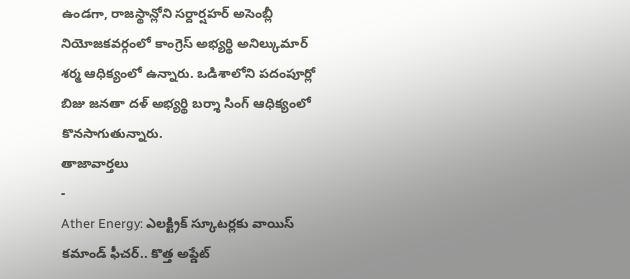ఉండగా, రాజస్థాన్లోని సర్దార్షహర్ అసెంబ్లీ నియోజకవర్గంలో కాంగ్రెస్ అభ్యర్థి అనిల్కుమార్ శర్మ ఆధిక్యంలో ఉన్నారు. ఒడిశాలోని పదంపూర్లో బిజు జనతా దళ్ అభ్యర్థి బర్శా సింగ్ ఆధిక్యంలో కొనసాగుతున్నారు.
తాజావార్తలు
-
Ather Energy: ఎలక్ట్రిక్ స్కూటర్లకు వాయిస్ కమాండ్ ఫీచర్.. కొత్త అప్డేట్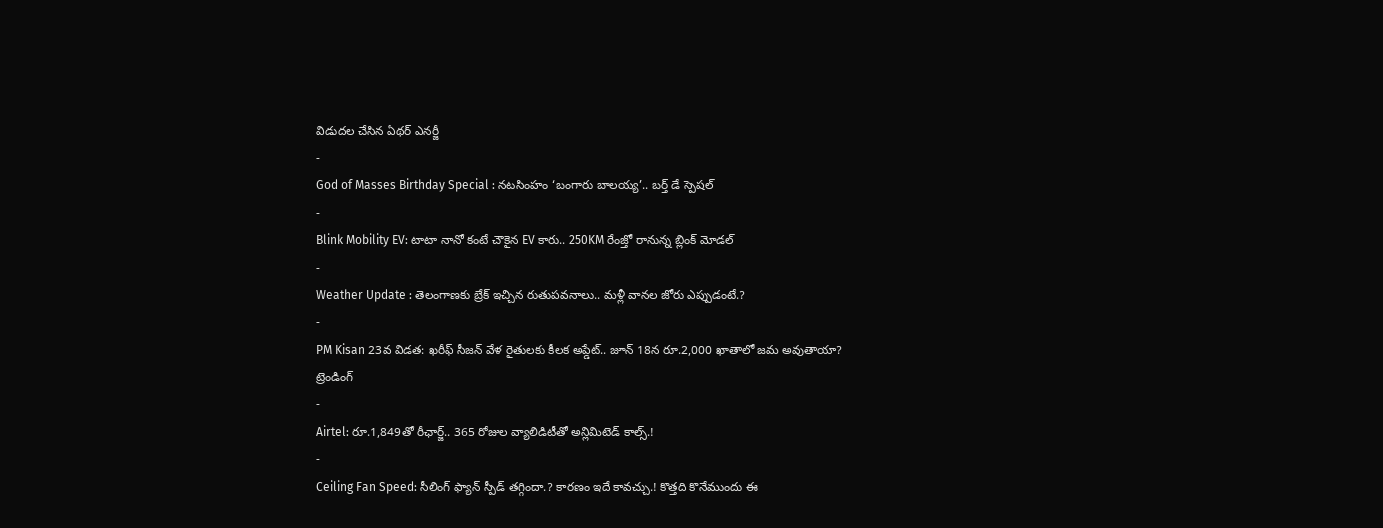విడుదల చేసిన ఏథర్ ఎనర్జీ
-
God of Masses Birthday Special : నటసింహం ‘బంగారు బాలయ్య’.. బర్త్ డే స్పెషల్
-
Blink Mobility EV: టాటా నానో కంటే చౌకైన EV కారు.. 250KM రేంజ్తో రానున్న బ్లింక్ మోడల్
-
Weather Update : తెలంగాణకు బ్రేక్ ఇచ్చిన రుతుపవనాలు.. మళ్లీ వానల జోరు ఎప్పుడంటే.?
-
PM Kisan 23వ విడత: ఖరీఫ్ సీజన్ వేళ రైతులకు కీలక అప్డేట్.. జూన్ 18న రూ.2,000 ఖాతాలో జమ అవుతాయా?
ట్రెండింగ్
-
Airtel: రూ.1,849తో రీఛార్జ్.. 365 రోజుల వ్యాలిడిటీతో అన్లిమిటెడ్ కాల్స్.!
-
Ceiling Fan Speed: సీలింగ్ ఫ్యాన్ స్పీడ్ తగ్గిందా.? కారణం ఇదే కావచ్చు.! కొత్తది కొనేముందు ఈ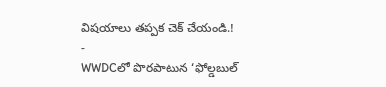విషయాలు తప్పక చెక్ చేయండి.!
-
WWDCలో పొరపాటున ‘ఫోల్డబుల్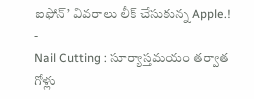ఐఫోన్’ వివరాలు లీక్ చేసుకున్న Apple.!
-
Nail Cutting : సూర్యాస్తమయం తర్వాత గోళ్లు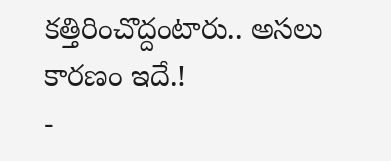కత్తిరించొద్దంటారు.. అసలు కారణం ఇదే.!
-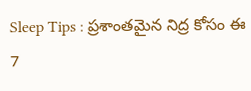Sleep Tips : ప్రశాంతమైన నిద్ర కోసం ఈ 7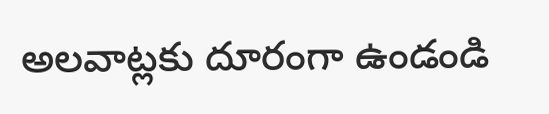అలవాట్లకు దూరంగా ఉండండి